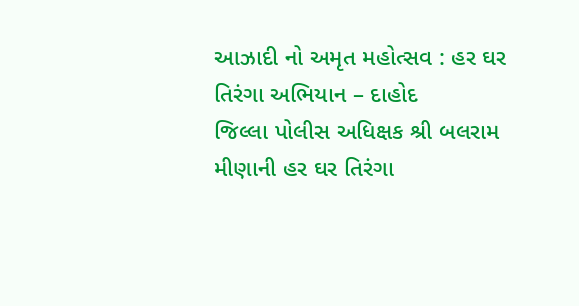આઝાદી નો અમૃત મહોત્સવ : હર ઘર તિરંગા અભિયાન – દાહોદ
જિલ્લા પોલીસ અધિક્ષક શ્રી બલરામ મીણાની હર ઘર તિરંગા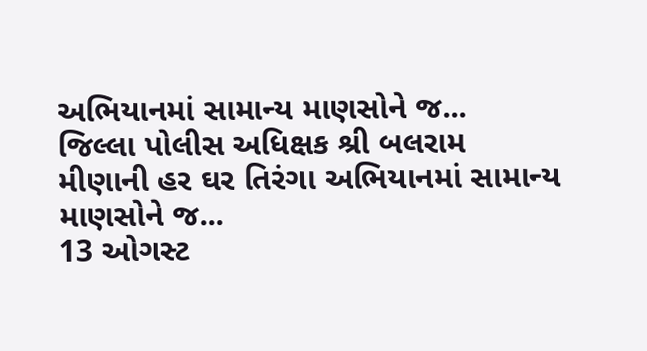અભિયાનમાં સામાન્ય માણસોને જ...
જિલ્લા પોલીસ અધિક્ષક શ્રી બલરામ મીણાની હર ઘર તિરંગા અભિયાનમાં સામાન્ય માણસોને જ...
13 ઓગસ્ટ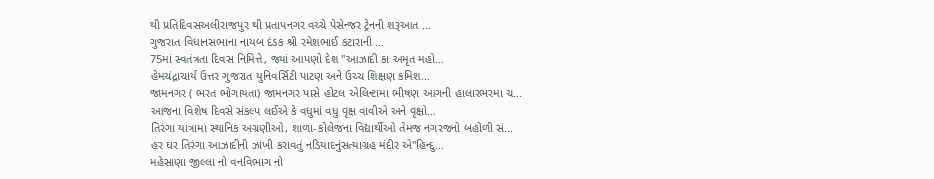થી પ્રતિદિવસઅલીરાજપુર થી પ્રતાપનગર વચ્ચે પેસેન્જર ટ્રેનની શરૂઆત ...
ગુજરાત વિધાનસભાના નાયબ દંડક શ્રી રમેશભાઈ કટારાની ...
75માં સ્વતંત્રતા દિવસ નિમિત્તે, જ્યાં આપણો દેશ "આઝાદી કા અમૃત મહો...
હેમચંદ્રાચાર્ય ઉત્તર ગુજરાત યુનિવર્સિટી પાટણ અને ઉચ્ચ શિક્ષણ કમિશ...
જામનગર ( ભરત ભોગાયતા) જામનગર પાસે હોટલ એલિન્ટામા ભીષણ આગની હાલારભરમા ચ...
આજના વિશેષ દિવસે સંકલ્પ લઈએ કે વધુમાં વધુ વૃક્ષ વાવીએ અને વૃક્ષો...
તિરંગા યાત્રામાં સ્થાનિક અગ્રણીઓ, શાળા-કોલેજના વિદ્યાર્થીઓ તેમજ નગરજનો બહોળી સં...
હર ઘર તિરંગા આઝાદીની ઝાંખી કરાવતું નડિયાદનુંસત્યાગ્રહ મંદીર એ"હિન્દુ...
મહેસાણા જીલ્લા નો વનવિભાગ નો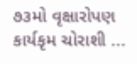૭૩મો વૃક્ષારોપણ કાર્યકૃમ ચોરાશી ...